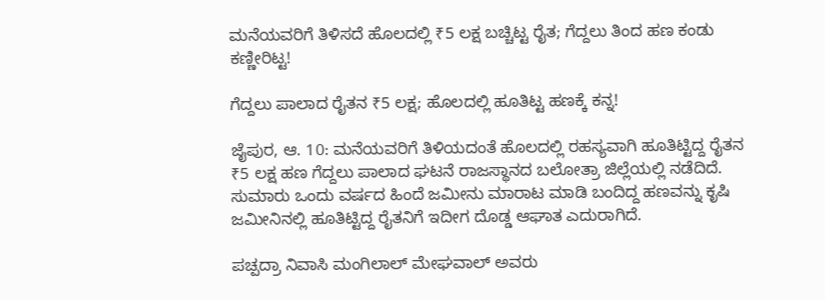ಮನೆಯವರಿಗೆ ತಿಳಿಸದೆ ಹೊಲದಲ್ಲಿ ₹5 ಲಕ್ಷ ಬಚ್ಚಿಟ್ಟ ರೈತ; ಗೆದ್ದಲು ತಿಂದ ಹಣ ಕಂಡು ಕಣ್ಣೀರಿಟ್ಟ!

ಗೆದ್ದಲು ಪಾಲಾದ ರೈತನ ₹5 ಲಕ್ಷ; ಹೊಲದಲ್ಲಿ ಹೂತಿಟ್ಟ ಹಣಕ್ಕೆ ಕನ್ನ!

ಜೈಪುರ, ಆ. 10: ಮನೆಯವರಿಗೆ ತಿಳಿಯದಂತೆ ಹೊಲದಲ್ಲಿ ರಹಸ್ಯವಾಗಿ ಹೂತಿಟ್ಟಿದ್ದ ರೈತನ ₹5 ಲಕ್ಷ ಹಣ ಗೆದ್ದಲು ಪಾಲಾದ ಘಟನೆ ರಾಜಸ್ಥಾನದ ಬಲೋತ್ರಾ ಜಿಲ್ಲೆಯಲ್ಲಿ ನಡೆದಿದೆ. ಸುಮಾರು ಒಂದು ವರ್ಷದ ಹಿಂದೆ ಜಮೀನು ಮಾರಾಟ ಮಾಡಿ ಬಂದಿದ್ದ ಹಣವನ್ನು ಕೃಷಿ ಜಮೀನಿನಲ್ಲಿ ಹೂತಿಟ್ಟಿದ್ದ ರೈತನಿಗೆ ಇದೀಗ ದೊಡ್ಡ ಆಘಾತ ಎದುರಾಗಿದೆ.

ಪಚ್ಪದ್ರಾ ನಿವಾಸಿ ಮಂಗಿಲಾಲ್ ಮೇಘವಾಲ್ ಅವರು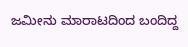ಜಮೀನು ಮಾರಾಟದಿಂದ ಬಂದಿದ್ದ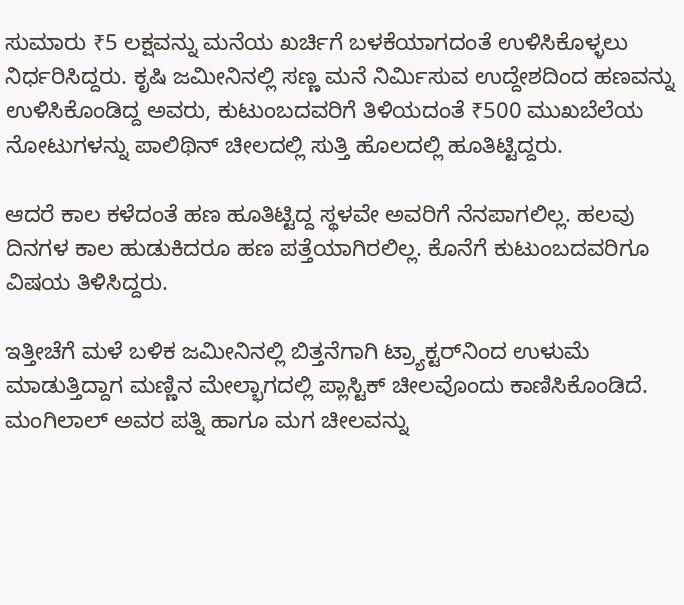ಸುಮಾರು ₹5 ಲಕ್ಷವನ್ನು ಮನೆಯ ಖರ್ಚಿಗೆ ಬಳಕೆಯಾಗದಂತೆ ಉಳಿಸಿಕೊಳ್ಳಲು ನಿರ್ಧರಿಸಿದ್ದರು. ಕೃಷಿ ಜಮೀನಿನಲ್ಲಿ ಸಣ್ಣ ಮನೆ ನಿರ್ಮಿಸುವ ಉದ್ದೇಶದಿಂದ ಹಣವನ್ನು ಉಳಿಸಿಕೊಂಡಿದ್ದ ಅವರು, ಕುಟುಂಬದವರಿಗೆ ತಿಳಿಯದಂತೆ ₹500 ಮುಖಬೆಲೆಯ ನೋಟುಗಳನ್ನು ಪಾಲಿಥಿನ್ ಚೀಲದಲ್ಲಿ ಸುತ್ತಿ ಹೊಲದಲ್ಲಿ ಹೂತಿಟ್ಟಿದ್ದರು.

ಆದರೆ ಕಾಲ ಕಳೆದಂತೆ ಹಣ ಹೂತಿಟ್ಟಿದ್ದ ಸ್ಥಳವೇ ಅವರಿಗೆ ನೆನಪಾಗಲಿಲ್ಲ. ಹಲವು ದಿನಗಳ ಕಾಲ ಹುಡುಕಿದರೂ ಹಣ ಪತ್ತೆಯಾಗಿರಲಿಲ್ಲ. ಕೊನೆಗೆ ಕುಟುಂಬದವರಿಗೂ ವಿಷಯ ತಿಳಿಸಿದ್ದರು.

ಇತ್ತೀಚೆಗೆ ಮಳೆ ಬಳಿಕ ಜಮೀನಿನಲ್ಲಿ ಬಿತ್ತನೆಗಾಗಿ ಟ್ರ್ಯಾಕ್ಟರ್‌ನಿಂದ ಉಳುಮೆ ಮಾಡುತ್ತಿದ್ದಾಗ ಮಣ್ಣಿನ ಮೇಲ್ಭಾಗದಲ್ಲಿ ಪ್ಲಾಸ್ಟಿಕ್ ಚೀಲವೊಂದು ಕಾಣಿಸಿಕೊಂಡಿದೆ. ಮಂಗಿಲಾಲ್ ಅವರ ಪತ್ನಿ ಹಾಗೂ ಮಗ ಚೀಲವನ್ನು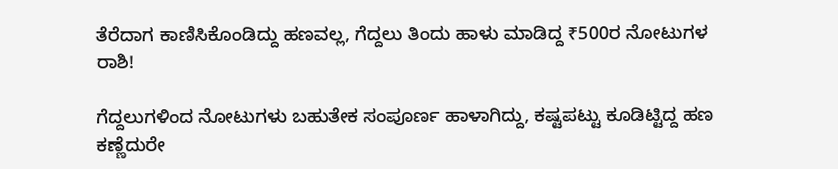ತೆರೆದಾಗ ಕಾಣಿಸಿಕೊಂಡಿದ್ದು ಹಣವಲ್ಲ, ಗೆದ್ದಲು ತಿಂದು ಹಾಳು ಮಾಡಿದ್ದ ₹500ರ ನೋಟುಗಳ ರಾಶಿ!

ಗೆದ್ದಲುಗಳಿಂದ ನೋಟುಗಳು ಬಹುತೇಕ ಸಂಪೂರ್ಣ ಹಾಳಾಗಿದ್ದು, ಕಷ್ಟಪಟ್ಟು ಕೂಡಿಟ್ಟಿದ್ದ ಹಣ ಕಣ್ಣೆದುರೇ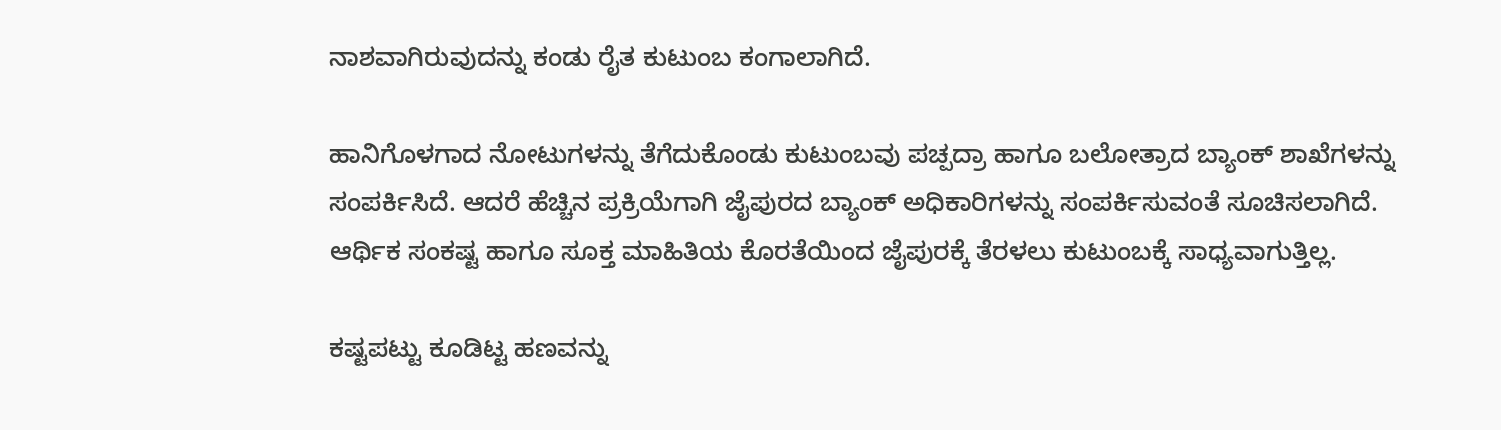ನಾಶವಾಗಿರುವುದನ್ನು ಕಂಡು ರೈತ ಕುಟುಂಬ ಕಂಗಾಲಾಗಿದೆ.

ಹಾನಿಗೊಳಗಾದ ನೋಟುಗಳನ್ನು ತೆಗೆದುಕೊಂಡು ಕುಟುಂಬವು ಪಚ್ಪದ್ರಾ ಹಾಗೂ ಬಲೋತ್ರಾದ ಬ್ಯಾಂಕ್ ಶಾಖೆಗಳನ್ನು ಸಂಪರ್ಕಿಸಿದೆ. ಆದರೆ ಹೆಚ್ಚಿನ ಪ್ರಕ್ರಿಯೆಗಾಗಿ ಜೈಪುರದ ಬ್ಯಾಂಕ್ ಅಧಿಕಾರಿಗಳನ್ನು ಸಂಪರ್ಕಿಸುವಂತೆ ಸೂಚಿಸಲಾಗಿದೆ. ಆರ್ಥಿಕ ಸಂಕಷ್ಟ ಹಾಗೂ ಸೂಕ್ತ ಮಾಹಿತಿಯ ಕೊರತೆಯಿಂದ ಜೈಪುರಕ್ಕೆ ತೆರಳಲು ಕುಟುಂಬಕ್ಕೆ ಸಾಧ್ಯವಾಗುತ್ತಿಲ್ಲ.

ಕಷ್ಟಪಟ್ಟು ಕೂಡಿಟ್ಟ ಹಣವನ್ನು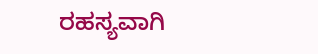ರಹಸ್ಯವಾಗಿ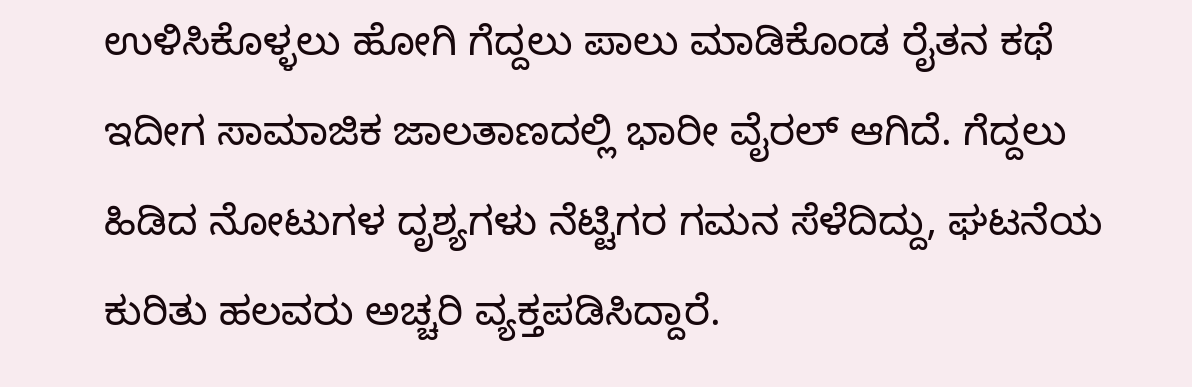ಉಳಿಸಿಕೊಳ್ಳಲು ಹೋಗಿ ಗೆದ್ದಲು ಪಾಲು ಮಾಡಿಕೊಂಡ ರೈತನ ಕಥೆ ಇದೀಗ ಸಾಮಾಜಿಕ ಜಾಲತಾಣದಲ್ಲಿ ಭಾರೀ ವೈರಲ್ ಆಗಿದೆ. ಗೆದ್ದಲು ಹಿಡಿದ ನೋಟುಗಳ ದೃಶ್ಯಗಳು ನೆಟ್ಟಿಗರ ಗಮನ ಸೆಳೆದಿದ್ದು, ಘಟನೆಯ ಕುರಿತು ಹಲವರು ಅಚ್ಚರಿ ವ್ಯಕ್ತಪಡಿಸಿದ್ದಾರೆ.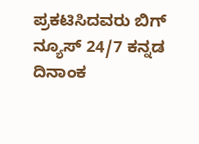ಪ್ರಕಟಿಸಿದವರು ಬಿಗ್ ನ್ಯೂಸ್ 24/7 ಕನ್ನಡ ದಿನಾಂಕ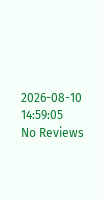2026-08-10 14:59:05
No Reviews